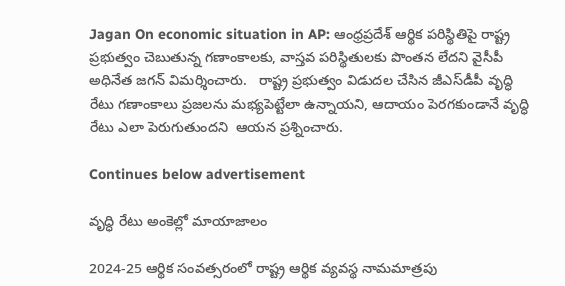Jagan On economic situation in AP: ఆంధ్రప్రదేశ్ ఆర్థిక పరిస్థితిపై రాష్ట్ర ప్రభుత్వం చెబుతున్న గణాంకాలకు, వాస్తవ పరిస్థితులకు పొంతన లేదని వైసీపీ అధినేత జగన్ విమర్శించారు.   రాష్ట్ర ప్రభుత్వం విడుదల చేసిన జీఎస్‌డీపీ వృద్ధి రేటు గణాంకాలు ప్రజలను మభ్యపెట్టేలా ఉన్నాయని, ఆదాయం పెరగకుండానే వృద్ధి రేటు ఎలా పెరుగుతుందని  ఆయన ప్రశ్నించారు.

Continues below advertisement

వృద్ధి రేటు అంకెల్లో మాయాజాలం

2024-25 ఆర్థిక సంవత్సరంలో రాష్ట్ర ఆర్థిక వ్యవస్థ నామమాత్రపు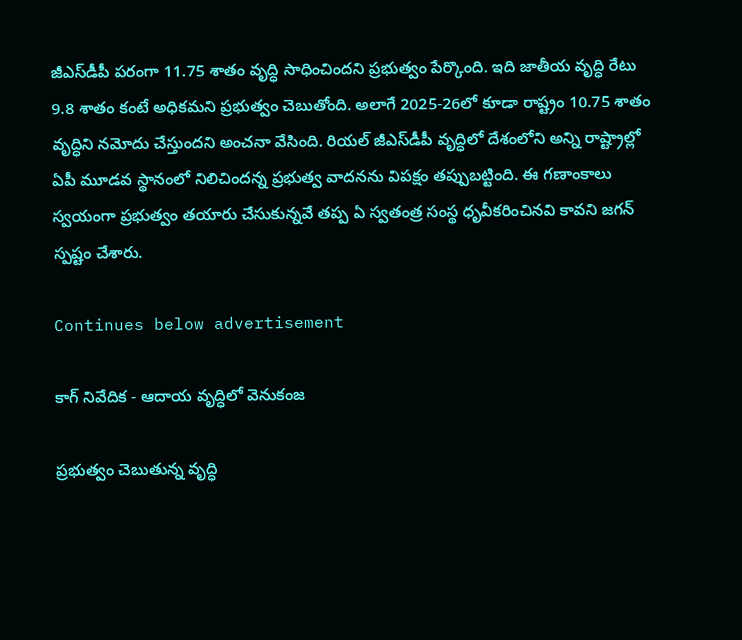జీఎస్‌డీపీ పరంగా 11.75 శాతం వృద్ధి సాధించిందని ప్రభుత్వం పేర్కొంది. ఇది జాతీయ వృద్ధి రేటు 9.8 శాతం కంటే అధికమని ప్రభుత్వం చెబుతోంది. అలాగే 2025-26లో కూడా రాష్ట్రం 10.75 శాతం వృద్ధిని నమోదు చేస్తుందని అంచనా వేసింది. రియల్ జీఎస్‌డీపీ వృద్ధిలో దేశంలోని అన్ని రాష్ట్రాల్లో ఏపీ మూడవ స్థానంలో నిలిచిందన్న ప్రభుత్వ వాదనను విపక్షం తప్పుబట్టింది. ఈ గణాంకాలు స్వయంగా ప్రభుత్వం తయారు చేసుకున్నవే తప్ప ఏ స్వతంత్ర సంస్థ ధృవీకరించినవి కావని జగన్ స్పష్టం చేశారు.

Continues below advertisement

కాగ్ నివేదిక - ఆదాయ వృద్ధిలో వెనుకంజ

ప్రభుత్వం చెబుతున్న వృద్ధి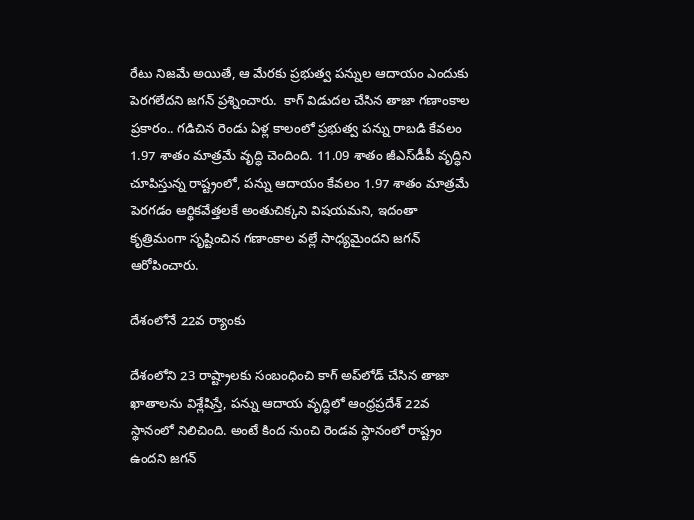రేటు నిజమే అయితే, ఆ మేరకు ప్రభుత్వ పన్నుల ఆదాయం ఎందుకు పెరగలేదని జగన్ ప్రశ్నించారు.  కాగ్ విడుదల చేసిన తాజా గణాంకాల ప్రకారం.. గడిచిన రెండు ఏళ్ల కాలంలో ప్రభుత్వ పన్ను రాబడి కేవలం 1.97 శాతం మాత్రమే వృద్ధి చెందింది. 11.09 శాతం జీఎస్‌డీపీ వృద్ధిని చూపిస్తున్న రాష్ట్రంలో, పన్ను ఆదాయం కేవలం 1.97 శాతం మాత్రమే పెరగడం ఆర్థికవేత్తలకే అంతుచిక్కని విషయమని, ఇదంతా కృత్రిమంగా సృష్టించిన గణాంకాల వల్లే సాధ్యమైందని జగన్ ఆరోపించారు.

దేశంలోనే 22వ ర్యాంకు

దేశంలోని 23 రాష్ట్రాలకు సంబంధించి కాగ్ అప్‌లోడ్ చేసిన తాజా ఖాతాలను విశ్లేషిస్తే, పన్ను ఆదాయ వృద్ధిలో ఆంధ్రప్రదేశ్ 22వ స్థానంలో నిలిచింది. అంటే కింద నుంచి రెండవ స్థానంలో రాష్ట్రం ఉందని జగన్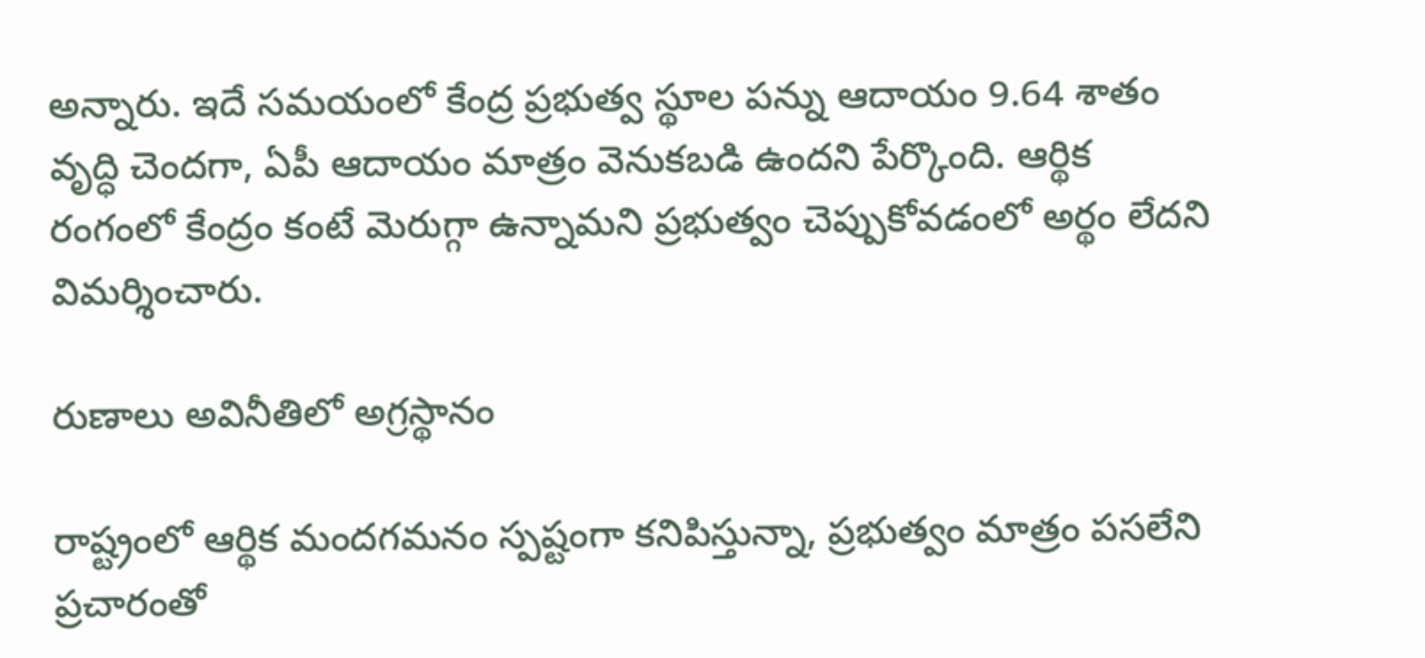అన్నారు. ఇదే సమయంలో కేంద్ర ప్రభుత్వ స్థూల పన్ను ఆదాయం 9.64 శాతం వృద్ధి చెందగా, ఏపీ ఆదాయం మాత్రం వెనుకబడి ఉందని పేర్కొంది. ఆర్థిక రంగంలో కేంద్రం కంటే మెరుగ్గా ఉన్నామని ప్రభుత్వం చెప్పుకోవడంలో అర్థం లేదని విమర్శించారు.

రుణాలు అవినీతిలో అగ్రస్థానం

రాష్ట్రంలో ఆర్థిక మందగమనం స్పష్టంగా కనిపిస్తున్నా, ప్రభుత్వం మాత్రం పసలేని ప్రచారంతో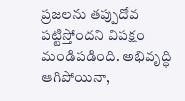ప్రజలను తప్పుదోవ పట్టిస్తోందని విపక్షం మండిపడింది. అభివృద్ధి ఆగిపోయినా,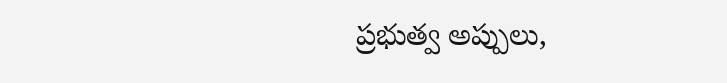ప్రభుత్వ అప్పులు,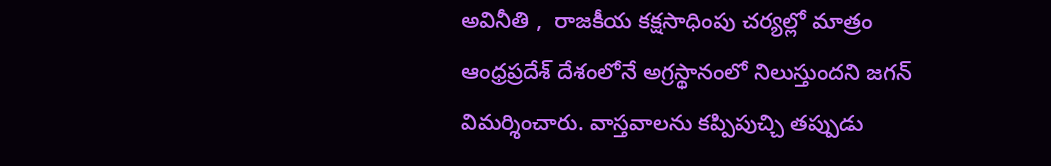అవినీతి ,  రాజకీయ కక్షసాధింపు చర్యల్లో మాత్రం ఆంధ్రప్రదేశ్ దేశంలోనే అగ్రస్థానంలో నిలుస్తుందని జగన్ విమర్శించారు. వాస్తవాలను కప్పిపుచ్చి తప్పుడు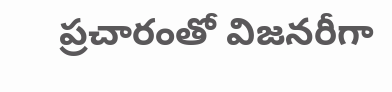ప్రచారంతో విజనరీగా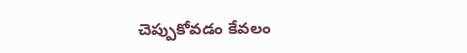చెప్పుకోవడం కేవలం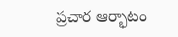ప్రచార ఆర్భాటం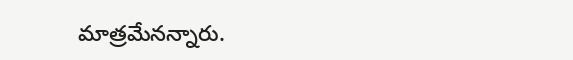మాత్రమేనన్నారు.